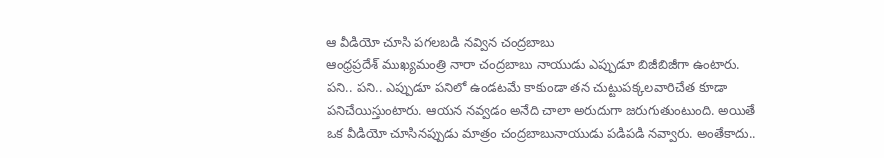ఆ వీడియో చూసి పగలబడి నవ్విన చంద్రబాబు
ఆంధ్రప్రదేశ్ ముఖ్యమంత్రి నారా చంద్రబాబు నాయుడు ఎప్పుడూ బిజీబిజీగా ఉంటారు. పని.. పని.. ఎప్పుడూ పనిలో ఉండటమే కాకుండా తన చుట్టుపక్కలవారిచేత కూడా పనిచేయిస్తుంటారు. ఆయన నవ్వడం అనేది చాలా అరుదుగా జరుగుతుంటుంది. అయితే ఒక వీడియో చూసినప్పుడు మాత్రం చంద్రబాబునాయుడు పడిపడి నవ్వారు. అంతేకాదు..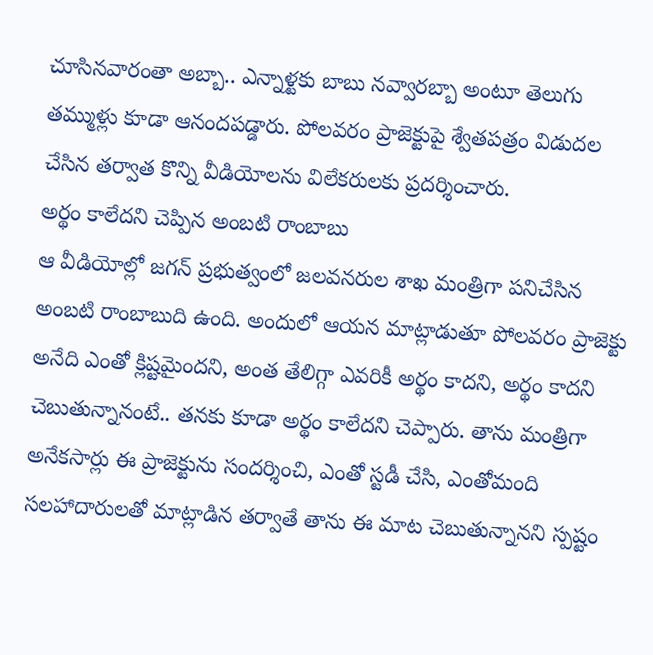చూసినవారంతా అబ్బా.. ఎన్నాళ్టకు బాబు నవ్వారబ్బా అంటూ తెలుగు తమ్ముళ్లు కూడా ఆనందపడ్డారు. పోలవరం ప్రాజెక్టుపై శ్వేతపత్రం విడుదల చేసిన తర్వాత కొన్ని వీడియోలను విలేకరులకు ప్రదర్శించారు.
అర్థం కాలేదని చెప్పిన అంబటి రాంబాబు
ఆ వీడియోల్లో జగన్ ప్రభుత్వంలో జలవనరుల శాఖ మంత్రిగా పనిచేసిన అంబటి రాంబాబుది ఉంది. అందులో ఆయన మాట్లాడుతూ పోలవరం ప్రాజెక్టు అనేది ఎంతో క్లిష్టమైందని, అంత తేలిగ్గా ఎవరికీ అర్థం కాదని, అర్థం కాదని చెబుతున్నానంటే.. తనకు కూడా అర్థం కాలేదని చెప్పారు. తాను మంత్రిగా అనేకసార్లు ఈ ప్రాజెక్టును సందర్శించి, ఎంతో స్టడీ చేసి, ఎంతోమంది సలహాదారులతో మాట్లాడిన తర్వాతే తాను ఈ మాట చెబుతున్నానని స్పష్టం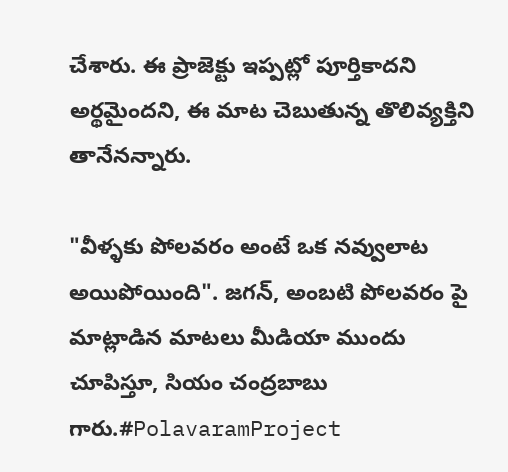చేశారు. ఈ ప్రాజెక్టు ఇప్పట్లో పూర్తికాదని అర్థమైందని, ఈ మాట చెబుతున్న తొలివ్యక్తిని తానేనన్నారు.

"వీళ్ళకు పోలవరం అంటే ఒక నవ్వులాట అయిపోయింది". జగన్, అంబటి పోలవరం పై మాట్లాడిన మాటలు మీడియా ముందు చూపిస్తూ, సియం చంద్రబాబు గారు.#PolavaramProject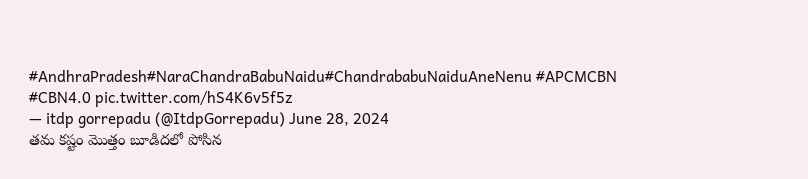#AndhraPradesh#NaraChandraBabuNaidu#ChandrababuNaiduAneNenu #APCMCBN #CBN4.0 pic.twitter.com/hS4K6v5f5z
— itdp gorrepadu (@ItdpGorrepadu) June 28, 2024
తమ కష్టం మొత్తం బూడిదలో పోసిన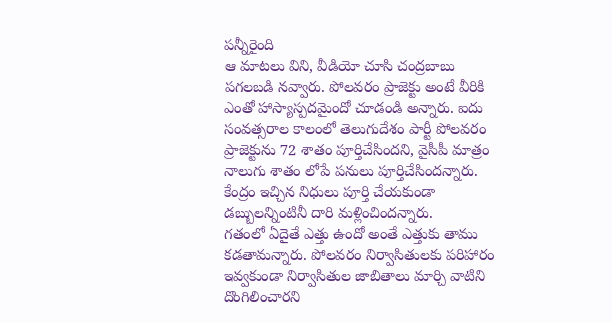పన్నీరైంది
ఆ మాటలు విని, వీడియో చూసి చంద్రబాబు పగలబడి నవ్వారు. పోలవరం ప్రాజెక్టు అంటే వీరికి ఎంతో హాస్యాస్పదమైందో చూడండి అన్నారు. ఐదు సంవత్సరాల కాలంలో తెలుగుదేశం పార్టీ పోలవరం ప్రాజెక్టును 72 శాతం పూర్తిచేసిందని, వైసీపీ మాత్రం నాలుగు శాతం లోపే పనులు పూర్తిచేసిందన్నారు. కేంద్రం ఇచ్చిన నిధులు పూర్తి చేయకుండా డబ్బులన్నింటినీ దారి మళ్లించిందన్నారు.
గతంలో ఏదైతే ఎత్తు ఉందో అంతే ఎత్తుకు తాము కడతామన్నారు. పోలవరం నిర్వాసితులకు పరిహారం ఇవ్వకుండా నిర్వాసితుల జాబితాలు మార్చి వాటిని దొంగిలించారని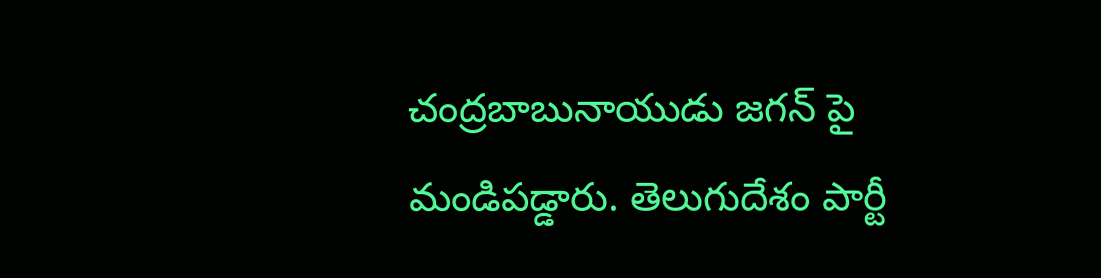చంద్రబాబునాయుడు జగన్ పై మండిపడ్డారు. తెలుగుదేశం పార్టీ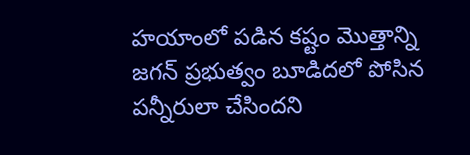హయాంలో పడిన కష్టం మొత్తాన్ని జగన్ ప్రభుత్వం బూడిదలో పోసిన పన్నీరులా చేసిందని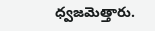ధ్వజమెత్తారు.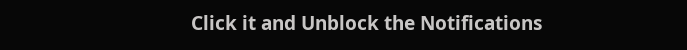Click it and Unblock the Notifications